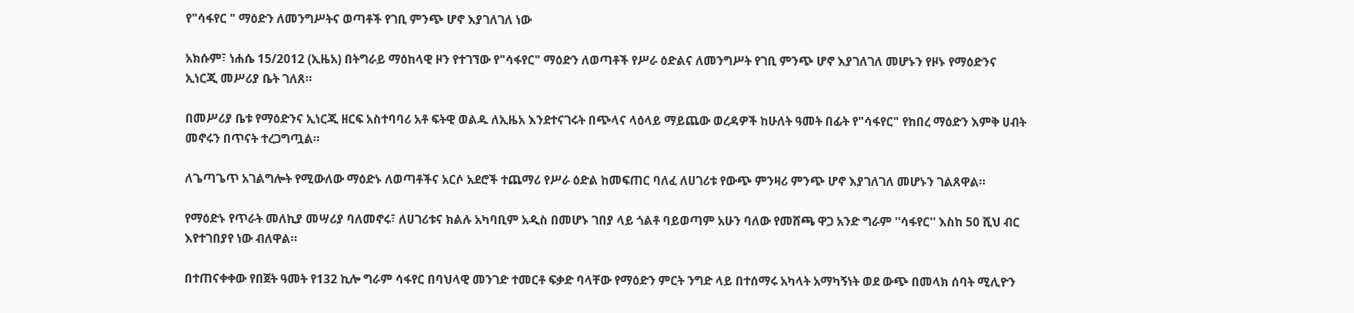የ"ሳፋየር " ማዕድን ለመንግሥትና ወጣቶች የገቢ ምንጭ ሆኖ እያገለገለ ነው

አክሱም፣ ነሐሴ 15/2012 (ኢዜአ) በትግራይ ማዕከላዊ ዞን የተገኘው የ"ሳፋየር" ማዕድን ለወጣቶች የሥራ ዕድልና ለመንግሥት የገቢ ምንጭ ሆኖ እያገለገለ መሆኑን የዞኑ የማዕድንና ኢነርጂ መሥሪያ ቤት ገለጸ።

በመሥሪያ ቤቱ የማዕድንና ኢነርጂ ዘርፍ አስተባባሪ አቶ ፍትዊ ወልዱ ለኢዜአ እንደተናገሩት በጭላና ላዕላይ ማይጨው ወረዳዎች ከሁለት ዓመት በፊት የ"ሳፋየር" የከበረ ማዕድን እምቅ ሀብት መኖሩን በጥናት ተረጋግጧል።

ለጌጣጌጥ አገልግሎት የሚውለው ማዕድኑ ለወጣቶችና አርሶ አደሮች ተጨማሪ የሥራ ዕድል ከመፍጠር ባለፈ ለሀገሪቱ የውጭ ምንዛሪ ምንጭ ሆኖ እያገለገለ መሆኑን ገልጸዋል።

የማዕድኑ የጥራት መለኪያ መሣሪያ ባለመኖሩ፣ ለሀገሪቱና ክልሉ አካባቢም አዲስ በመሆኑ ገበያ ላይ ጎልቶ ባይወጣም አሁን ባለው የመሸጫ ዋጋ አንድ ግራም ''ሳፋየር'' እስከ 50 ሺህ ብር እየተገበያየ ነው ብለዋል።

በተጠናቀቀው የበጀት ዓመት የ132 ኪሎ ግራም ሳፋየር በባህላዊ መንገድ ተመርቶ ፍቃድ ባላቸው የማዕድን ምርት ንግድ ላይ በተሰማሩ አካላት አማካኝነት ወደ ውጭ በመላክ ሰባት ሚሊዮን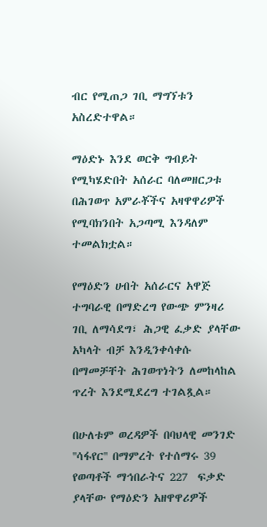ብር የሚጠጋ ገቢ ማግኘቱን አስረድተዋል።

ማዕድኑ እንደ ወርቅ ግብይት የሚካሄድበት አሰራር ባለመዘርጋቱ በሕገወጥ አምራቾችና አዛዋዋሪዎች የሚባክንበት አጋጣሚ እንዳለም ተመልክቷል።

የማዕድን ሀብት አሰራርና አዋጅ ተግባራዊ በማድረግ የውጭ ምንዛሪ ገቢ ለማሳደግ፣ ሕጋዊ ፈቃድ ያላቸው አካላት ብቻ እንዲንቀሳቀሱ በማመቻቸት ሕገወጥነትን ለመከላከል ጥረት እንደሚደረግ ተገልጿል።

በሁለቱም ወረዳዎች በባህላዊ መንገድ ''ሳፋየር'' በማምረት የተሰማሩ 39 የወጣቶች ማኅበራትና 227  ፍቃድ ያላቸው የማዕድን አዘዋዋሪዎች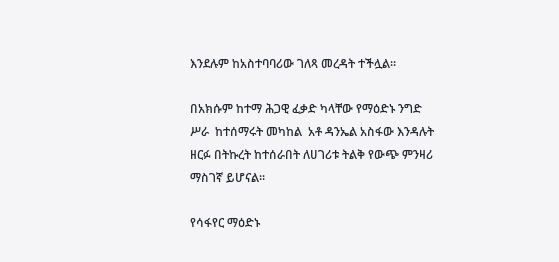እንደሉም ከአስተባባሪው ገለጻ መረዳት ተችሏል።

በአክሱም ከተማ ሕጋዊ ፈቃድ ካላቸው የማዕድኑ ንግድ ሥራ  ከተሰማሩት መካከል  አቶ ዳንኤል አስፋው እንዳሉት ዘርፉ በትኩረት ከተሰራበት ለሀገሪቱ ትልቅ የውጭ ምንዛሪ ማስገኛ ይሆናል።

የሳፋየር ማዕድኑ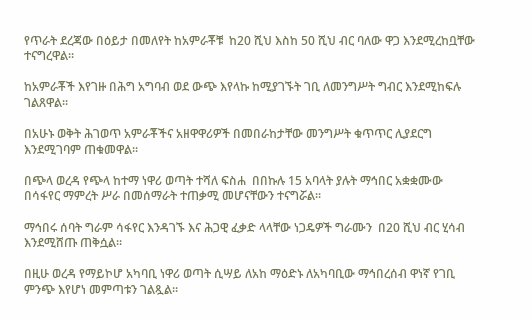የጥራት ደረጃው በዕይታ በመለየት ከአምራቾቹ  ከ20 ሺህ እስከ 50 ሺህ ብር ባለው ዋጋ እንደሚረከቧቸው ተናግረዋል።

ከአምራቾች እየገዙ በሕግ አግባብ ወደ ውጭ እየላኩ ከሚያገኙት ገቢ ለመንግሥት ግብር እንደሚከፍሉ ገልጸዋል።

በአሁኑ ወቅት ሕገወጥ አምራቾችና አዘዋዋሪዎች በመበራከታቸው መንግሥት ቁጥጥር ሊያደርግ እንደሚገባም ጠቁመዋል።

በጭላ ወረዳ የጭላ ከተማ ነዋሪ ወጣት ተሻለ ፍስሐ  በበኩሉ 15 አባላት ያሉት ማኅበር አቋቋሙው በሳፋየር ማምረት ሥራ በመሰማራት ተጠቃሚ መሆናቸውን ተናግሯል።

ማኅበሩ ሰባት ግራም ሳፋየር እንዳገኙ እና ሕጋዊ ፈቃድ ላላቸው ነጋዴዎች ግራሙን  በ20 ሺህ ብር ሂሳብ  እንደሚሸጡ ጠቅሷል።

በዚሁ ወረዳ የማይኮሆ አካባቢ ነዋሪ ወጣት ሲሣይ ለአከ ማዕድኑ ለአካባቢው ማኅበረሰብ ዋነኛ የገቢ ምንጭ እየሆነ መምጣቱን ገልጿል።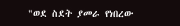"ወደ ስደት ያመራ የነበረው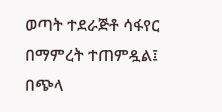ወጣት ተደራጅቶ ሳፋየር በማምረት ተጠምዷል፤  በጭላ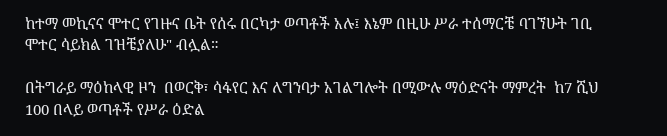ከተማ መኪናና ሞተር የገዙና ቤት የሰሩ በርካታ ወጣቶች አሉ፤ እኔም በዚሁ ሥራ ተሰማርቼ ባገኘሁት ገቢ  ሞተር ሳይክል ገዝቼያለሁ" ብሏል።

በትግራይ ማዕከላዊ ዞን  በወርቅ፣ ሳፋየር እና ለግንባታ አገልግሎት በሚውሉ ማዕድናት ማምረት  ከ7 ሺህ 100 በላይ ወጣቶች የሥራ ዕድል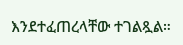እንደተፈጠረላቸው ተገልጿል።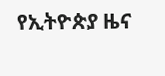የኢትዮጵያ ዜና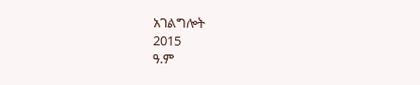አገልግሎት
2015
ዓ.ም